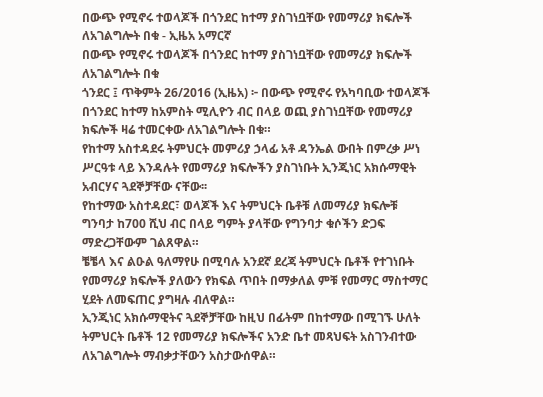በውጭ የሚኖሩ ተወላጆች በጎንደር ከተማ ያስገነቧቸው የመማሪያ ክፍሎች ለአገልግሎት በቁ - ኢዜአ አማርኛ
በውጭ የሚኖሩ ተወላጆች በጎንደር ከተማ ያስገነቧቸው የመማሪያ ክፍሎች ለአገልግሎት በቁ
ጎንደር ፤ ጥቅምት 26/2016 (ኢዜአ) ፦ በውጭ የሚኖሩ የአካባቢው ተወላጆች በጎንደር ከተማ ከአምስት ሚሊዮን ብር በላይ ወጪ ያስገነቧቸው የመማሪያ ክፍሎች ዛሬ ተመርቀው ለአገልግሎት በቁ።
የከተማ አስተዳደሩ ትምህርት መምሪያ ኃላፊ አቶ ዳንኤል ውበት በምረቃ ሥነ ሥርዓቱ ላይ እንዳሉት የመማሪያ ክፍሎችን ያስገነቡት ኢንጂነር አክሱማዊት አብርሃና ጓደኞቻቸው ናቸው፡፡
የከተማው አስተዳደር፣ ወላጆች እና ትምህርት ቤቶቹ ለመማሪያ ክፍሎቹ ግንባታ ከ700 ሺህ ብር በላይ ግምት ያላቸው የግንባታ ቁሶችን ድጋፍ ማድረጋቸውም ገልጸዋል።
ቼቼላ እና ልዑል ዓለማየሁ በሚባሉ አንደኛ ደረጃ ትምህርት ቤቶች የተገነቡት የመማሪያ ክፍሎች ያለውን የክፍል ጥበት በማቃለል ምቹ የመማር ማስተማር ሂደት ለመፍጠር ያግዛሉ ብለዋል።
ኢንጂነር አክሱማዊትና ጓደኞቻቸው ከዚህ በፊትም በከተማው በሚገኙ ሁለት ትምህርት ቤቶች 12 የመማሪያ ክፍሎችና አንድ ቤተ መጻህፍት አስገንብተው ለአገልግሎት ማብቃታቸውን አስታውሰዋል።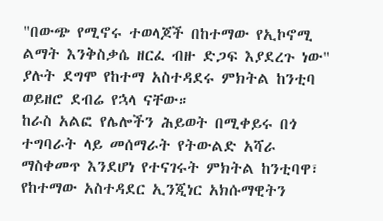"በውጭ የሚኖሩ ተወላጆች በከተማው የኢኮኖሚ ልማት እንቅስቃሴ ዘርፈ ብዙ ድጋፍ እያደረጉ ነው" ያሉት ደግሞ የከተማ አስተዳደሩ ምክትል ከንቲባ ወይዘሮ ደብሬ የኋላ ናቸው።
ከራስ አልፎ የሌሎችን ሕይወት በሚቀይሩ በጎ ተግባራት ላይ መሰማራት የትውልድ አሻራ ማስቀመጥ እንደሆነ የተናገሩት ምክትል ከንቲባዋ፣ የከተማው አስተዳደር ኢንጂነር አክሱማዊትን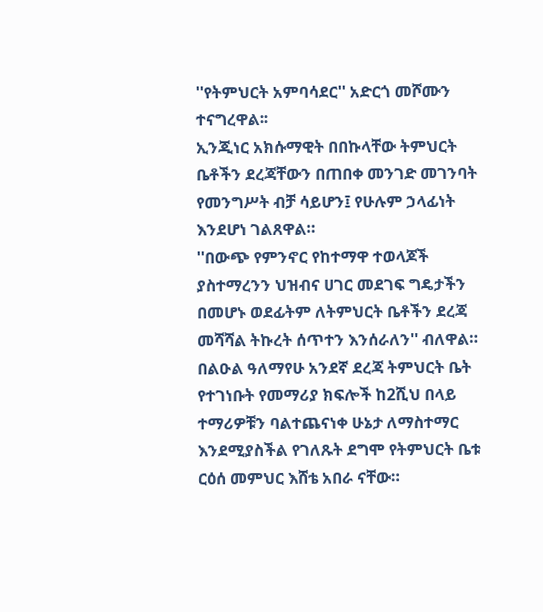''የትምህርት አምባሳደር'' አድርጎ መሾሙን ተናግረዋል፡፡
ኢንጂነር አክሱማዊት በበኩላቸው ትምህርት ቤቶችን ደረጃቸውን በጠበቀ መንገድ መገንባት የመንግሥት ብቻ ሳይሆን፤ የሁሉም ኃላፊነት እንደሆነ ገልጸዋል።
''በውጭ የምንኖር የከተማዋ ተወላጆች ያስተማረንን ህዝብና ሀገር መደገፍ ግዴታችን በመሆኑ ወደፊትም ለትምህርት ቤቶችን ደረጃ መሻሻል ትኩረት ሰጥተን እንሰራለን'' ብለዋል።
በልዑል ዓለማየሁ አንደኛ ደረጃ ትምህርት ቤት የተገነቡት የመማሪያ ክፍሎች ከ2ሺህ በላይ ተማሪዎቹን ባልተጨናነቀ ሁኔታ ለማስተማር እንደሚያስችል የገለጹት ደግሞ የትምህርት ቤቱ ርዕሰ መምህር እሸቴ አበራ ናቸው።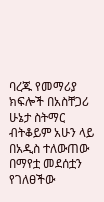ባረጁ የመማሪያ ክፍሎች በአስቸጋሪ ሁኔታ ስትማር ብትቆይም አሁን ላይ በአዲስ ተለውጠው በማየቷ መደሰቷን የገለፀችው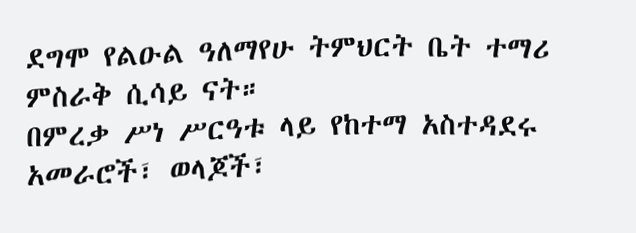ደግሞ የልዑል ዓለማየሁ ትምህርት ቤት ተማሪ ምስራቅ ሲሳይ ናት።
በምረቃ ሥነ ሥርዓቱ ላይ የከተማ አስተዳደሩ አመራሮች፣ ወላጆች፣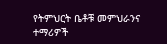የትምህርት ቤቶቹ መምህራንና ተማሪዎች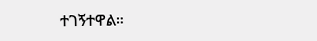ተገኝተዋል።